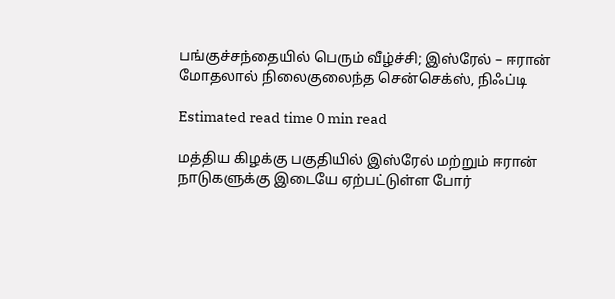பங்குச்சந்தையில் பெரும் வீழ்ச்சி; இஸ்ரேல் – ஈரான் மோதலால் நிலைகுலைந்த சென்செக்ஸ், நிஃப்டி

Estimated read time 0 min read

மத்திய கிழக்கு பகுதியில் இஸ்ரேல் மற்றும் ஈரான் நாடுகளுக்கு இடையே ஏற்பட்டுள்ள போர்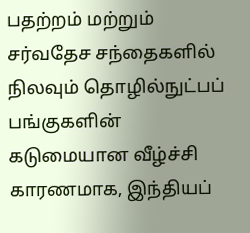பதற்றம் மற்றும் சர்வதேச சந்தைகளில் நிலவும் தொழில்நுட்பப் பங்குகளின் கடுமையான வீழ்ச்சி காரணமாக, இந்தியப்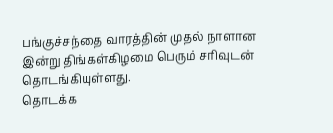பங்குச்சந்தை வாரத்தின் முதல் நாளான இன்று திங்கள்கிழமை பெரும் சரிவுடன் தொடங்கியுள்ளது.
தொடக்க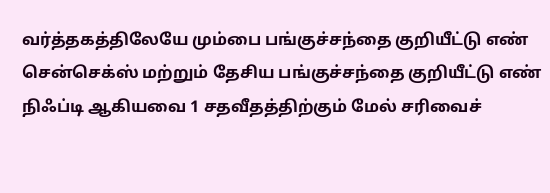வர்த்தகத்திலேயே மும்பை பங்குச்சந்தை குறியீட்டு எண் சென்செக்ஸ் மற்றும் தேசிய பங்குச்சந்தை குறியீட்டு எண் நிஃப்டி ஆகியவை 1 சதவீதத்திற்கும் மேல் சரிவைச்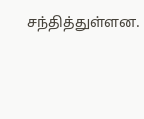சந்தித்துள்ளன.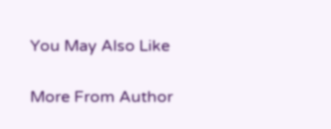You May Also Like

More From Author